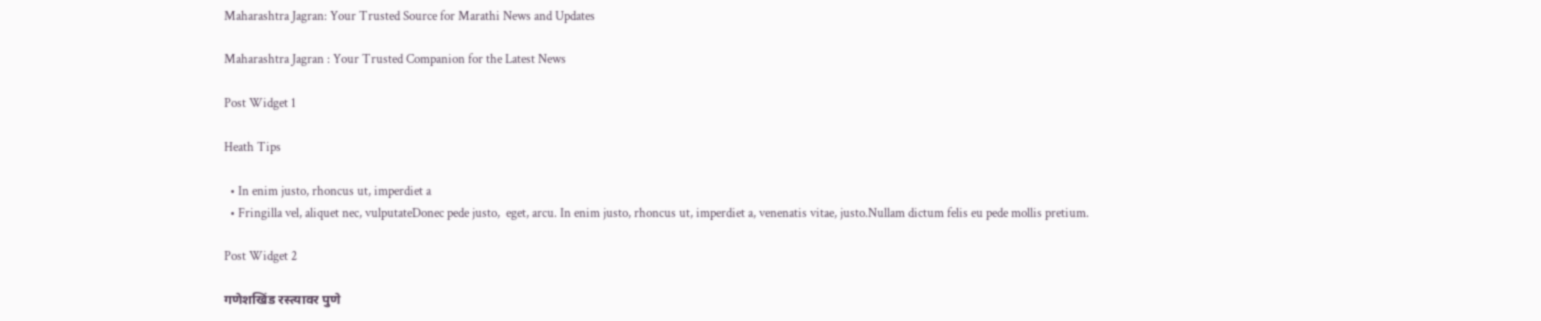Maharashtra Jagran: Your Trusted Source for Marathi News and Updates

Maharashtra Jagran : Your Trusted Companion for the Latest News

Post Widget 1

Heath Tips

  • In enim justo, rhoncus ut, imperdiet a
  • Fringilla vel, aliquet nec, vulputateDonec pede justo,  eget, arcu. In enim justo, rhoncus ut, imperdiet a, venenatis vitae, justo.Nullam dictum felis eu pede mollis pretium.

Post Widget 2

गणेशखिंड रस्त्यावर पुणे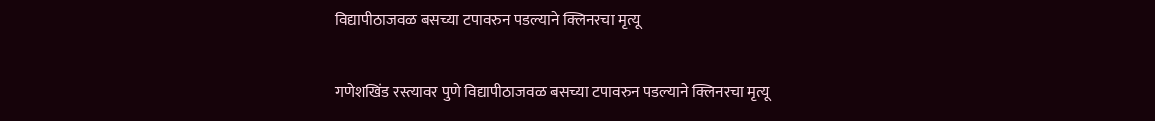विद्यापीठाजवळ बसच्या टपावरुन पडल्याने क्लिनरचा मृत्यू

गणेशखिंड रस्त्यावर पुणे विद्यापीठाजवळ बसच्या टपावरुन पडल्याने क्लिनरचा मृत्यू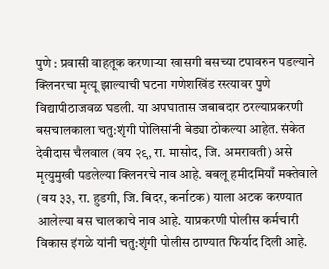पुणे : प्रवासी वाहतूक करणाऱ्या खासगी बसच्या टपावरुन पडल्याने क्लिनरचा मृत्यू झाल्याची घटना गणेशखिंड रस्त्यावर पुणे विद्यापीठाजवळ घडली. या अपघातास जबाबदार ठरल्याप्रकरणी बसचालकाला चतु:शृंगी पोलिसांनी बेड्या ठोकल्या आहेत. संकेत देवीदास चैलवाल (वय २९, रा. मासोद, जि. अमरावती) असे मृत्युमुखी पडलेल्या क्लिनरचे नाव आहे. बबलू हमीदमियाँ मक्तेवाले (वय ३३, रा. हुडगी, जि. बिदर, कर्नाटक) याला अटक करण्यात आलेल्या बस चालकाचे नाव आहे. याप्रकरणी पोलीस कर्मचारी विकास इंगळे यांनी चतु:शृंगी पोलीस ठाण्यात फिर्याद दिली आहे.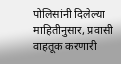पोलिसांनी दिलेल्या माहितीनुसार, प्रवासी वाहतूक करणारी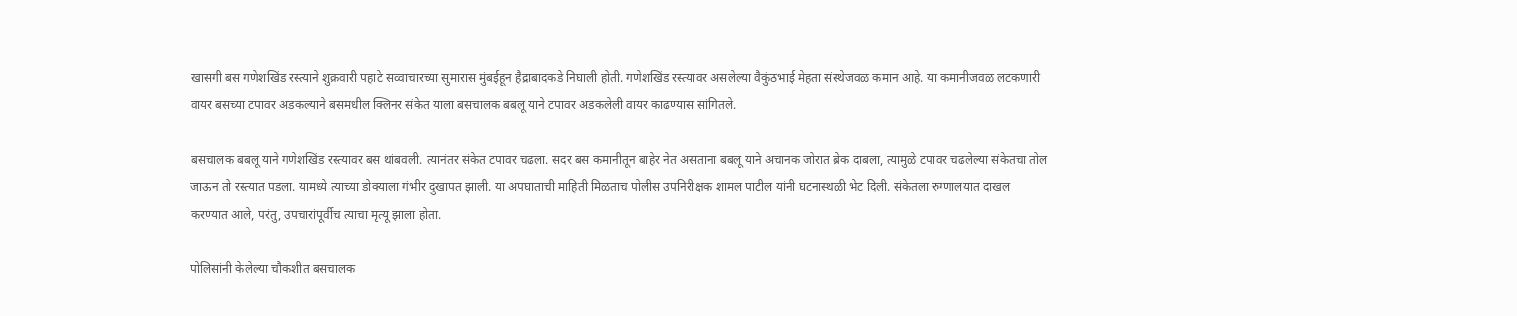खासगी बस गणेशखिंड रस्त्याने शुक्रवारी पहाटे सव्वाचारच्या सुमारास मुंबईहून हैद्राबादकडे निघाली होती. गणेशखिंड रस्त्यावर असलेल्या वैकुंठभाई मेहता संस्थेजवळ कमान आहे. या कमानीजवळ लटकणारी वायर बसच्या टपावर अडकल्याने बसमधील क्लिनर संकेत याला बसचालक बबलू याने टपावर अडकलेली वायर काढण्यास सांगितले.

बसचालक बबलू याने गणेशखिंड रस्त्यावर बस थांबवली. त्यानंतर संकेत टपावर चढला. सदर बस कमानीतून बाहेर नेत असताना बबलू याने अचानक जोरात ब्रेक दाबला, त्यामुळे टपावर चढलेल्या संकेतचा तोल जाऊन तो रस्त्यात पडला. यामध्ये त्याच्या डोक्याला गंभीर दुखापत झाली. या अपघाताची माहिती मिळताच पोलीस उपनिरीक्षक शामल पाटील यांनी घटनास्थळी भेट दिली. संकेतला रुग्णालयात दाखल करण्यात आले, परंतु, उपचारांपूर्वीच त्याचा मृत्यू झाला होता.

पोलिसांनी केलेल्या चौकशीत बसचालक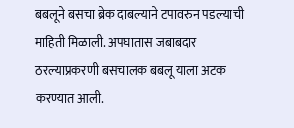बबलूने बसचा ब्रेक दाबल्याने टपावरुन पडल्याची माहिती मिळाली. अपघातास जबाबदार ठरल्याप्रकरणी बसचालक बबलू याला अटक करण्यात आली.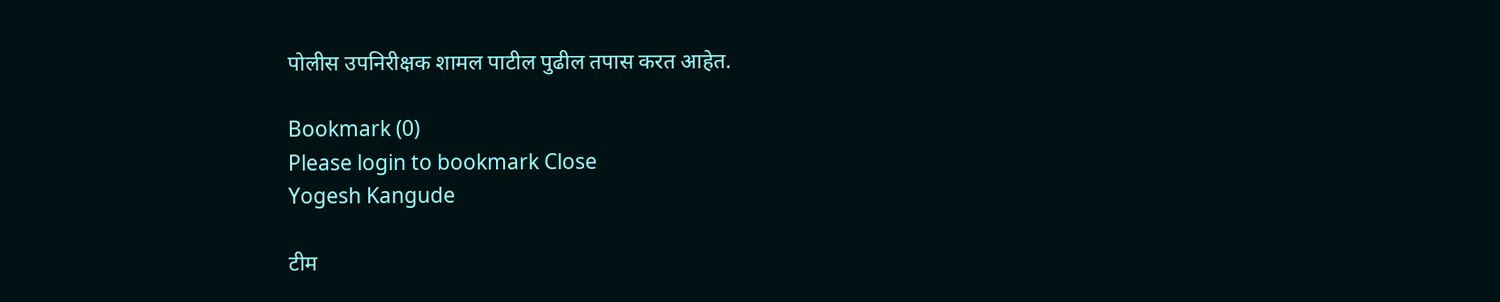पोलीस उपनिरीक्षक शामल पाटील पुढील तपास करत आहेत.

Bookmark (0)
Please login to bookmark Close
Yogesh Kangude

टीम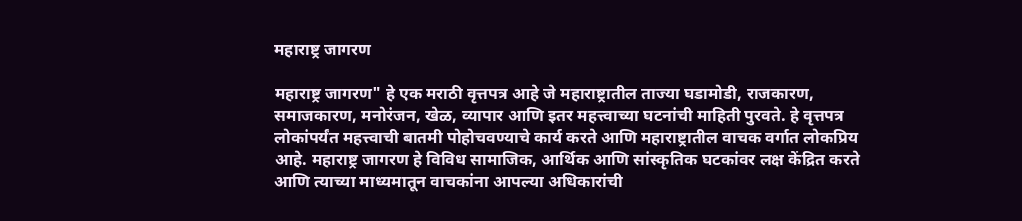महाराष्ट्र जागरण

महाराष्ट्र जागरण" हे एक मराठी वृत्तपत्र आहे जे महाराष्ट्रातील ताज्या घडामोडी, राजकारण, समाजकारण, मनोरंजन, खेळ, व्यापार आणि इतर महत्त्वाच्या घटनांची माहिती पुरवते. हे वृत्तपत्र लोकांपर्यंत महत्त्वाची बातमी पोहोचवण्याचे कार्य करते आणि महाराष्ट्रातील वाचक वर्गात लोकप्रिय आहे. महाराष्ट्र जागरण हे विविध सामाजिक, आर्थिक आणि सांस्कृतिक घटकांवर लक्ष केंद्रित करते आणि त्याच्या माध्यमातून वाचकांना आपल्या अधिकारांची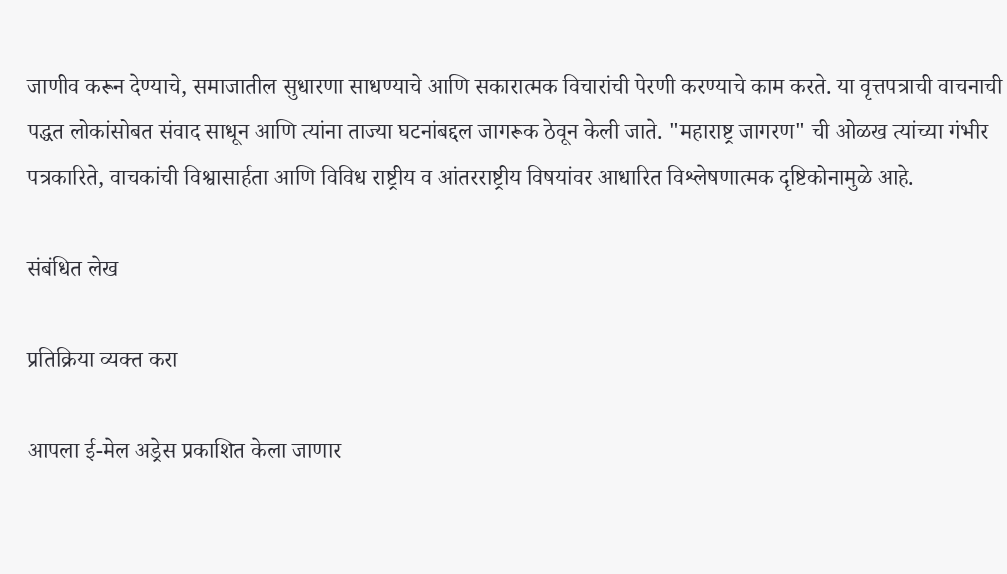जाणीव करून देण्याचे, समाजातील सुधारणा साधण्याचे आणि सकारात्मक विचारांची पेरणी करण्याचे काम करते. या वृत्तपत्राची वाचनाची पद्धत लोकांसोबत संवाद साधून आणि त्यांना ताज्या घटनांबद्दल जागरूक ठेवून केली जाते. "महाराष्ट्र जागरण" ची ओळख त्यांच्या गंभीर पत्रकारिते, वाचकांची विश्वासार्हता आणि विविध राष्ट्रीय व आंतरराष्ट्रीय विषयांवर आधारित विश्लेषणात्मक दृष्टिकोनामुळे आहे.

संबंधित लेख

प्रतिक्रिया व्यक्त करा

आपला ई-मेल अड्रेस प्रकाशित केला जाणार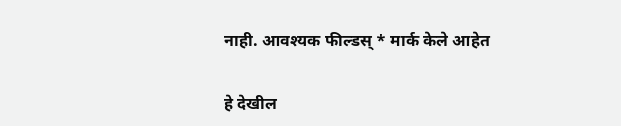नाही. आवश्यक फील्डस् * मार्क केले आहेत

हे देखील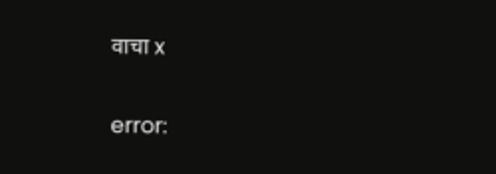वाचा x

error: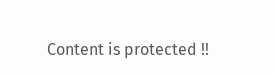Content is protected !!